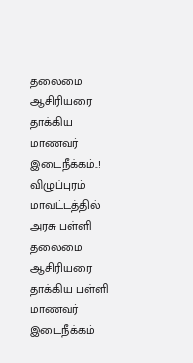தலைமை ஆசிரியரை தாக்கிய மாணவர் இடைநீக்கம்..!
விழுப்புரம் மாவட்டத்தில் அரசு பள்ளி தலைமை ஆசிரியரை தாக்கிய பள்ளி மாணவர் இடைநீக்கம்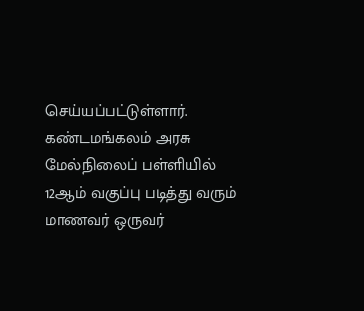செய்யப்பட்டுள்ளார். கண்டமங்கலம் அரசு மேல்நிலைப் பள்ளியில் 12ஆம் வகுப்பு படித்து வரும் மாணவர் ஒருவர்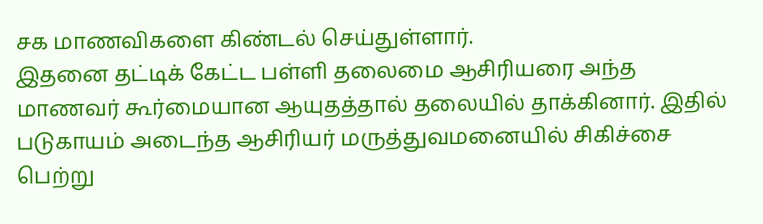சக மாணவிகளை கிண்டல் செய்துள்ளார்.
இதனை தட்டிக் கேட்ட பள்ளி தலைமை ஆசிரியரை அந்த மாணவர் கூர்மையான ஆயுதத்தால் தலையில் தாக்கினார். இதில் படுகாயம் அடைந்த ஆசிரியர் மருத்துவமனையில் சிகிச்சை பெற்று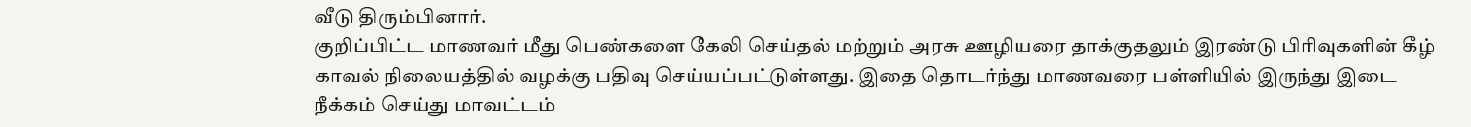வீடு திரும்பினார்.
குறிப்பிட்ட மாணவர் மீது பெண்களை கேலி செய்தல் மற்றும் அரசு ஊழியரை தாக்குதலும் இரண்டு பிரிவுகளின் கீழ் காவல் நிலையத்தில் வழக்கு பதிவு செய்யப்பட்டுள்ளது. இதை தொடர்ந்து மாணவரை பள்ளியில் இருந்து இடை நீக்கம் செய்து மாவட்டம்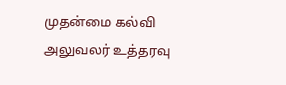முதன்மை கல்வி அலுவலர் உத்தரவு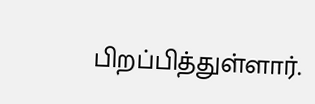பிறப்பித்துள்ளார்.